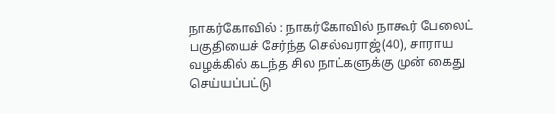நாகர்கோவில் : நாகர்கோவில் நாகூர் பேலைட் பகுதியைச் சேர்ந்த செல்வராஜ்(40), சாராய வழக்கில் கடந்த சில நாட்களுக்கு முன் கைது செய்யப்பட்டு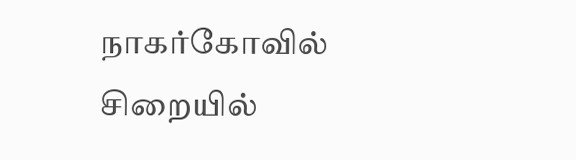நாகர்கோவில் சிறையில்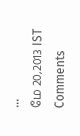...
மே 20,2013 IST
Comments